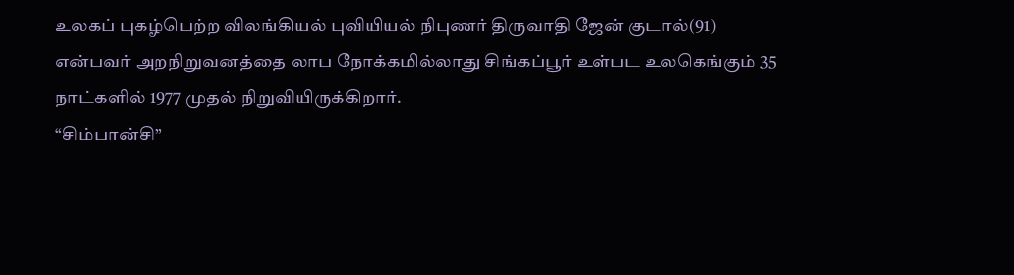உலகப் புகழ்பெற்ற விலங்கியல் புவியியல் நிபுணர் திருவாதி ஜேன் குடால்(91) என்பவர் அறநிறுவனத்தை லாப நோக்கமில்லாது சிங்கப்பூர் உள்பட உலகெங்கும் 35 நாட்களில் 1977 முதல் நிறுவியிருக்கிறார்.
“சிம்பான்சி”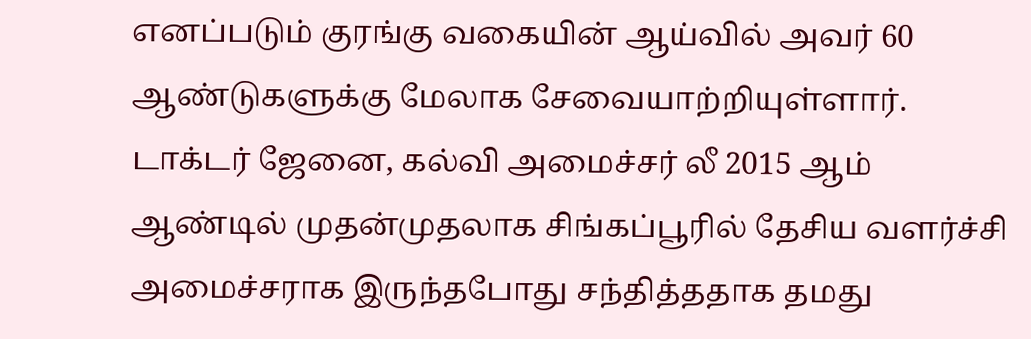எனப்படும் குரங்கு வகையின் ஆய்வில் அவர் 60 ஆண்டுகளுக்கு மேலாக சேவையாற்றியுள்ளார்.
டாக்டர் ஜேனை, கல்வி அமைச்சர் லீ 2015 ஆம் ஆண்டில் முதன்முதலாக சிங்கப்பூரில் தேசிய வளர்ச்சி அமைச்சராக இருந்தபோது சந்தித்ததாக தமது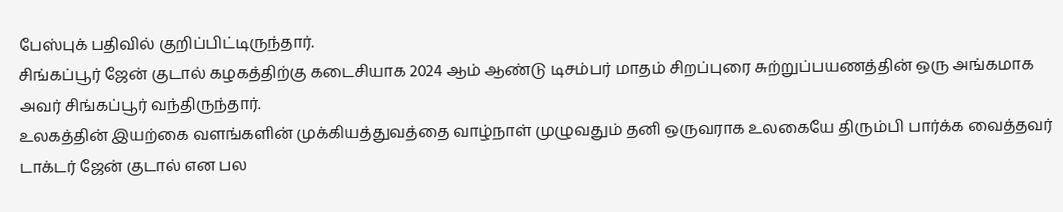பேஸ்புக் பதிவில் குறிப்பிட்டிருந்தார்.
சிங்கப்பூர் ஜேன் குடால் கழகத்திற்கு கடைசியாக 2024 ஆம் ஆண்டு டிசம்பர் மாதம் சிறப்புரை சுற்றுப்பயணத்தின் ஒரு அங்கமாக அவர் சிங்கப்பூர் வந்திருந்தார்.
உலகத்தின் இயற்கை வளங்களின் முக்கியத்துவத்தை வாழ்நாள் முழுவதும் தனி ஒருவராக உலகையே திரும்பி பார்க்க வைத்தவர் டாக்டர் ஜேன் குடால் என பல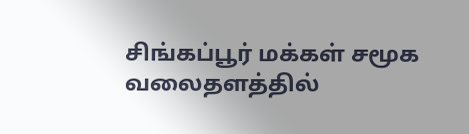சிங்கப்பூர் மக்கள் சமூக வலைதளத்தில்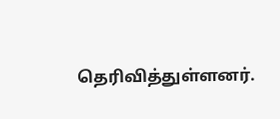தெரிவித்துள்ளனர்.